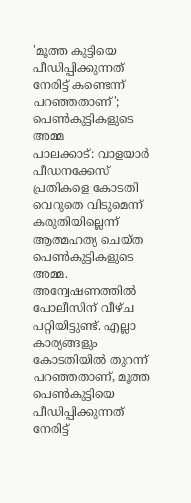'മൂത്ത കുട്ടിയെ പീഡിപ്പിക്കുന്നത് നേരിട്ട് കണ്ടെന്ന് പറഞ്ഞതാണ്'; പെൺകുട്ടികളുടെ അമ്മ
പാലക്കാട്: വാളയാർ പീഡനക്കേസ് പ്രതികളെ കോടതി വെറുതെ വിടുമെന്ന് കരുതിയില്ലെന്ന് ആത്മഹത്യ ചെയ്ത പെൺകുട്ടികളുടെ അമ്മ. അന്വേഷണത്തിൽ പോലീസിന് വീഴ്ച പറ്റിയിട്ടുണ്ട്. എല്ലാ കാര്യങ്ങളും കോടതിയിൽ തുറന്ന് പറഞ്ഞതാണ്, മൂത്ത പെൺകുട്ടിയെ പീഡിപ്പിക്കുന്നത് നേരിട്ട്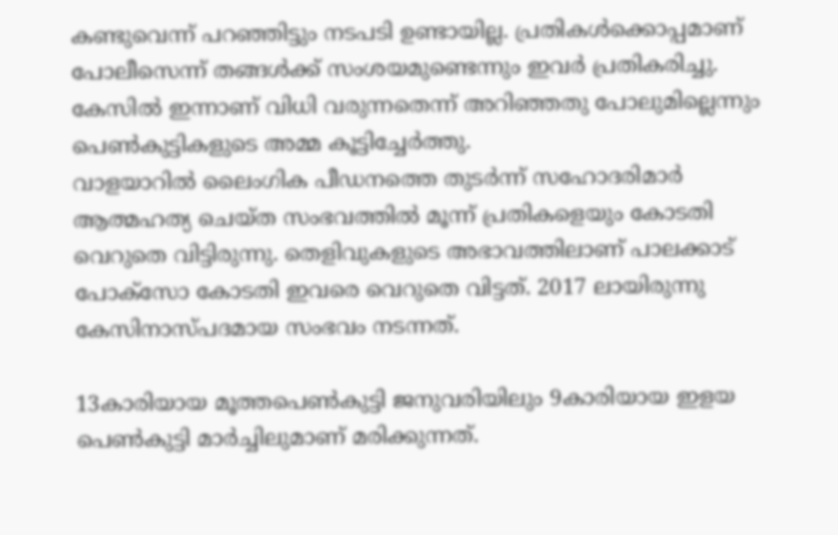കണ്ടുവെന്ന് പറഞ്ഞിട്ടും നടപടി ഉണ്ടായില്ല. പ്രതികൾക്കൊപ്പമാണ് പോലീസെന്ന് തങ്ങൾക്ക് സംശയമുണ്ടെന്നും ഇവർ പ്രതികരിച്ചു. കേസിൽ ഇന്നാണ് വിധി വരുന്നതെന്ന് അറിഞ്ഞതു പോലുമില്ലെന്നും പെൺകുട്ടികളുടെ അമ്മ കൂട്ടിച്ചേർത്തു.
വാളയാറിൽ ലൈംഗിക പീഡനത്തെ തുടർന്ന് സഹോദരിമാർ ആത്മഹത്യ ചെയ്ത സംഭവത്തിൽ മൂന്ന് പ്രതികളെയും കോടതി വെറുതെ വിട്ടിരുന്നു. തെളിവുകളുടെ അഭാവത്തിലാണ് പാലക്കാട് പോക്സോ കോടതി ഇവരെ വെറുതെ വിട്ടത്. 2017 ലായിരുന്നു കേസിനാസ്പദമായ സംഭവം നടന്നത്.

13കാരിയായ മൂത്തപെൺകുട്ടി ജനുവരിയിലും 9കാരിയായ ഇളയ പെൺകുട്ടി മാർച്ചിലുമാണ് മരിക്കുന്നത്.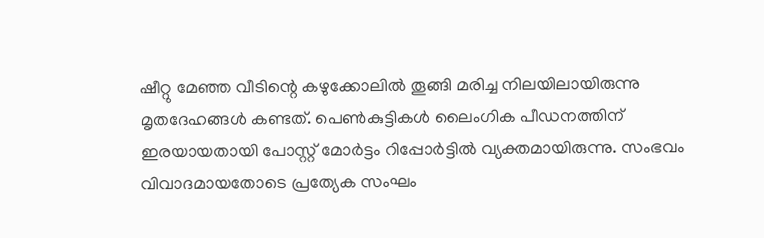ഷീറ്റു മേഞ്ഞ വീടിന്റെ കഴുക്കോലിൽ തൂങ്ങി മരിച്ച നിലയിലായിരുന്നു മൃതദേഹങ്ങൾ കണ്ടത്. പെൺകുട്ടികൾ ലൈംഗിക പീഡനത്തിന് ഇരയായതായി പോസ്റ്റ് മോർട്ടം റിപ്പോർട്ടിൽ വ്യക്തമായിരുന്നു. സംഭവം വിവാദമായതോടെ പ്രത്യേക സംഘം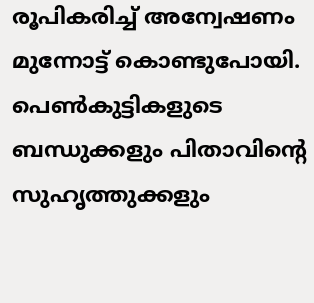രൂപികരിച്ച് അന്വേഷണം മുന്നോട്ട് കൊണ്ടുപോയി. പെൺകുട്ടികളുടെ ബന്ധുക്കളും പിതാവിന്റെ സുഹൃത്തുക്കളും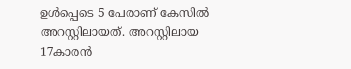ഉൾപ്പെടെ 5 പേരാണ് കേസിൽ അറസ്റ്റിലായത്. അറസ്റ്റിലായ 17കാരൻ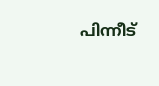പിന്നീട്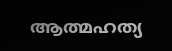ആത്മഹത്യ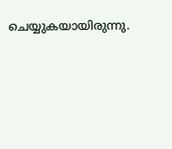ചെയ്യുകയായിരുന്നു.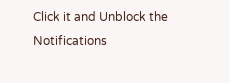Click it and Unblock the Notifications